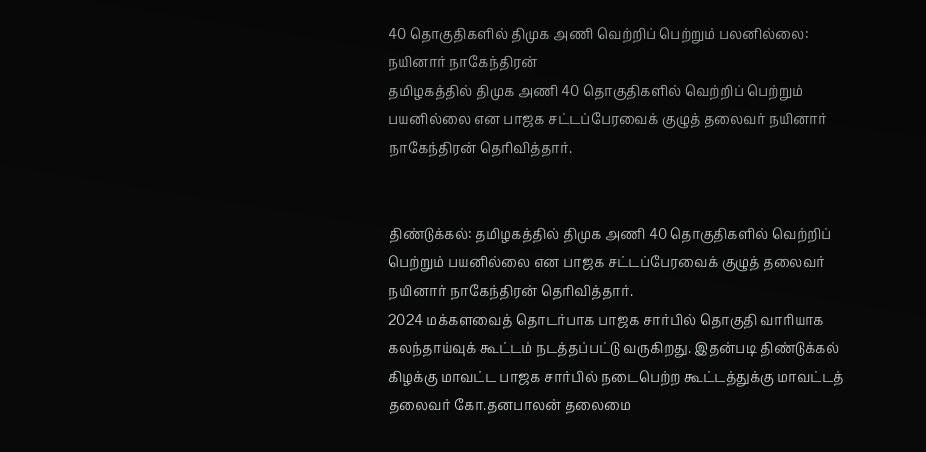40 தொகுதிகளில் திமுக அணி வெற்றிப் பெற்றும் பலனில்லை: நயினார் நாகேந்திரன்
தமிழகத்தில் திமுக அணி 40 தொகுதிகளில் வெற்றிப் பெற்றும் பயனில்லை என பாஜக சட்டப்பேரவைக் குழுத் தலைவர் நயினார் நாகேந்திரன் தெரிவித்தார்.


திண்டுக்கல்: தமிழகத்தில் திமுக அணி 40 தொகுதிகளில் வெற்றிப் பெற்றும் பயனில்லை என பாஜக சட்டப்பேரவைக் குழுத் தலைவர் நயினார் நாகேந்திரன் தெரிவித்தார்.
2024 மக்களவைத் தொடர்பாக பாஜக சார்பில் தொகுதி வாரியாக கலந்தாய்வுக் கூட்டம் நடத்தப்பட்டு வருகிறது. இதன்படி திண்டுக்கல் கிழக்கு மாவட்ட பாஜக சார்பில் நடைபெற்ற கூட்டத்துக்கு மாவட்டத் தலைவர் கோ.தனபாலன் தலைமை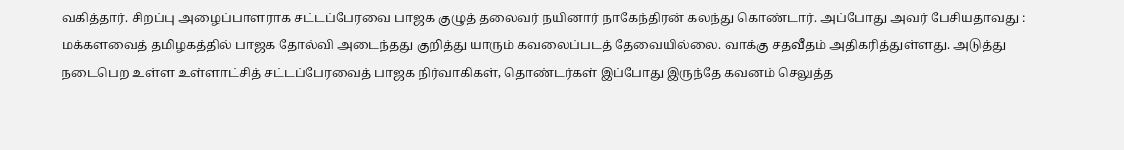வகித்தார். சிறப்பு அழைப்பாளராக சட்டப்பேரவை பாஜக குழுத் தலைவர் நயினார் நாகேந்திரன் கலந்து கொண்டார். அப்போது அவர் பேசியதாவது :
மக்களவைத் தமிழகத்தில் பாஜக தோல்வி அடைந்தது குறித்து யாரும் கவலைப்படத் தேவையில்லை. வாக்கு சதவீதம் அதிகரித்துள்ளது. அடுத்து நடைபெற உள்ள உள்ளாட்சித் சட்டப்பேரவைத் பாஜக நிர்வாகிகள், தொண்டர்கள் இப்போது இருந்தே கவனம் செலுத்த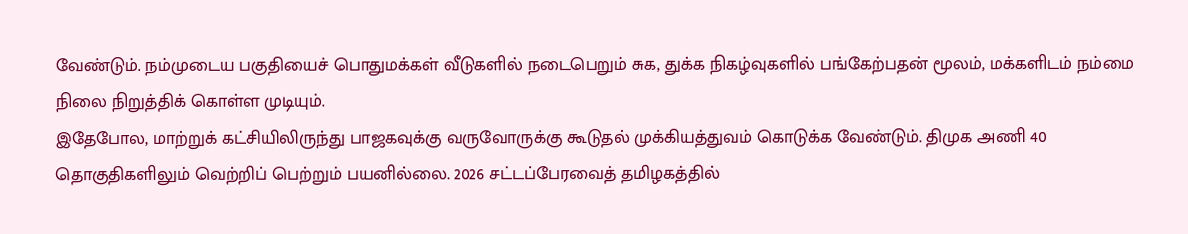வேண்டும். நம்முடைய பகுதியைச் பொதுமக்கள் வீடுகளில் நடைபெறும் சுக, துக்க நிகழ்வுகளில் பங்கேற்பதன் மூலம், மக்களிடம் நம்மை நிலை நிறுத்திக் கொள்ள முடியும்.
இதேபோல, மாற்றுக் கட்சியிலிருந்து பாஜகவுக்கு வருவோருக்கு கூடுதல் முக்கியத்துவம் கொடுக்க வேண்டும். திமுக அணி 40 தொகுதிகளிலும் வெற்றிப் பெற்றும் பயனில்லை. 2026 சட்டப்பேரவைத் தமிழகத்தில்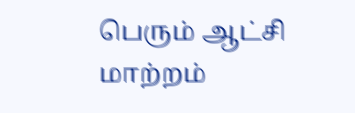பெரும் ஆட்சி மாற்றம்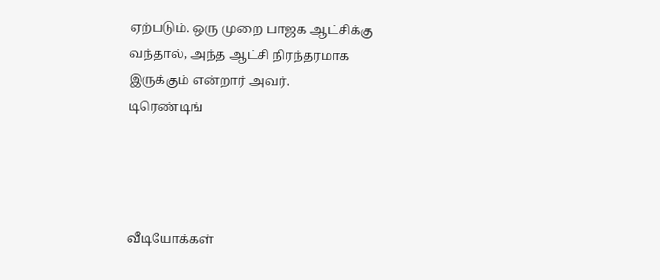ஏற்படும். ஒரு முறை பாஜக ஆட்சிக்கு வந்தால், அந்த ஆட்சி நிரந்தரமாக இருக்கும் என்றார் அவர்.
டிரெண்டிங்




வீடியோக்கள்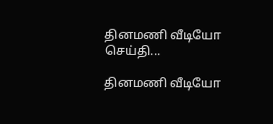தினமணி வீடியோ செய்தி...

தினமணி வீடியோ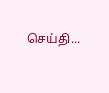செய்தி...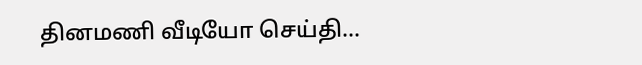தினமணி வீடியோ செய்தி...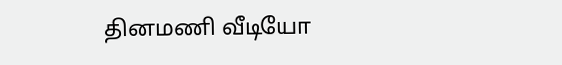தினமணி வீடியோ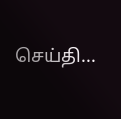செய்தி...